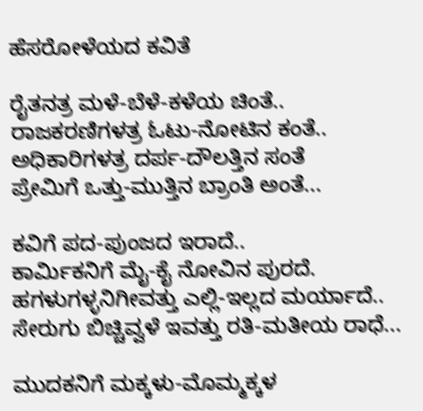ಹೆಸರೋಳೆಯದ ಕವಿತೆ

ರೈತನತ್ರ ಮಳೆ-ಬೆಳೆ-ಕಳೆಯ ಚಿಂತೆ..
ರಾಜಕರಣಿಗಳತ್ರ ಓಟು-ನೋಟಿನ ಕಂತೆ..
ಅಧಿಕಾರಿಗಳತ್ರ ದರ್ಪ-ದೌಲತ್ತಿನ ಸಂತೆ
ಪ್ರೇಮಿಗೆ ಒತ್ತು-ಮುತ್ತಿನ ಬ್ರಾಂತಿ ಅಂತೆ...

ಕವಿಗೆ ಪದ-ಪುಂಜದ ಇರಾದೆ..
ಕಾರ್ಮಿಕನಿಗೆ ಮೈ-ಕೈ ನೋವಿನ ಪುರದೆ.
ಹಗಳುಗಳ್ಳನಿಗೀವತ್ತು ಎಲ್ಲಿ-ಇಲ್ಲದ ಮರ್ಯಾದೆ..
ಸೇರುಗು ಬಿಚ್ಚಿವ್ವಳೆ ಇವತ್ತು ರತಿ-ಮತೀಯ ರಾಧೆ...

ಮುದಕನಿಗೆ ಮಕ್ಕಳು-ಮೊಮ್ಮಕ್ಕಳ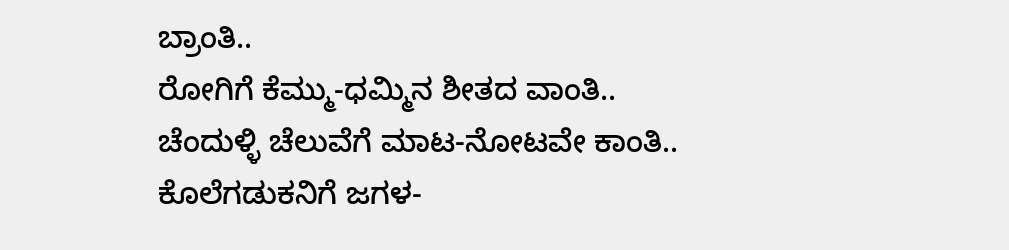ಬ್ರಾಂತಿ..
ರೋಗಿಗೆ ಕೆಮ್ಮು-ಧಮ್ಮಿನ ಶೀತದ ವಾಂತಿ..
ಚೆಂದುಳ್ಳಿ ಚೆಲುವೆಗೆ ಮಾಟ-ನೋಟವೇ ಕಾಂತಿ..
ಕೊಲೆಗಡುಕನಿಗೆ ಜಗಳ-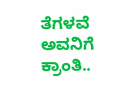ತೆಗಳವೆ ಅವನಿಗೆ ಕ್ರಾಂತಿ..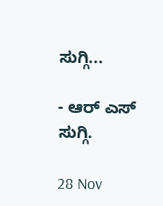ಸುಗ್ಗಿ...

- ಆರ್ ಎಸ್ ಸುಗ್ಗಿ.

28 Nov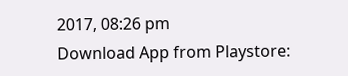2017, 08:26 pm
Download App from Playstore: